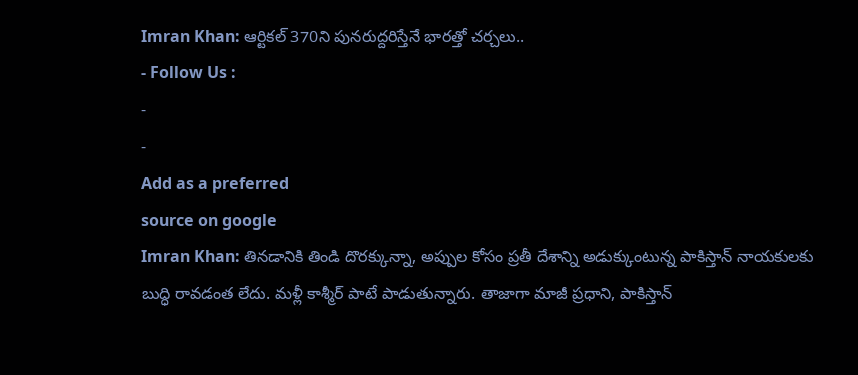Imran Khan: ఆర్టికల్ 370ని పునరుద్దరిస్తేనే భారత్తో చర్చలు..
- Follow Us :
-
-
Add as a preferred
source on google
Imran Khan: తినడానికి తిండి దొరక్కున్నా, అప్పుల కోసం ప్రతీ దేశాన్ని అడుక్కుంటున్న పాకిస్తాన్ నాయకులకు బుద్ధి రావడంత లేదు. మళ్లీ కాశ్మీర్ పాటే పాడుతున్నారు. తాజాగా మాజీ ప్రధాని, పాకిస్తాన్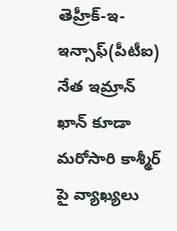తెహ్రీక్-ఇ-ఇన్సాఫ్(పీటీఐ) నేత ఇమ్రాన్ ఖాన్ కూడా మరోసారి కాశ్మీర్ పై వ్యాఖ్యలు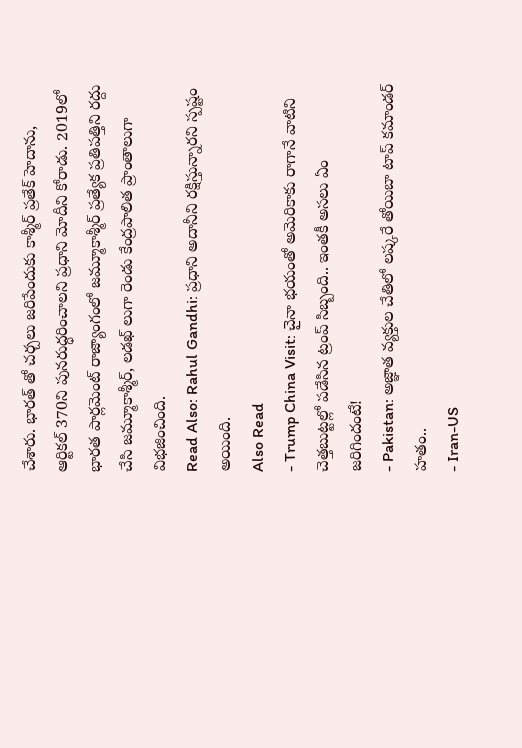చేశారు. భారత్ తో చర్చలు జరిపేందుకు కాశ్మీర్ ప్రతేక్ హెదాను, ఆర్టికల్ 370ని పునరుద్ధరించాలని ప్రధాని మోదీని కోరాడు. 2019లో భారత పార్లమెంట్ రాజ్యాంగంలో జమ్మూకాశ్మీర్ ప్రత్యేక ప్రతిపత్తిని రద్దు చేసి జమ్మూకాశ్మీర్, లడఖ్ లుగా రెండు కేంద్రపాలిత ప్రాంతాలుగా విభజించింది.
Read Also: Rahul Gandhi: ప్రధాని అదానీని రక్షిస్తున్నారని స్పష్టం అయింది.
Also Read
- Trump China Visit: చైనా భయంతో అమెరికాకు రాగానే వాటిని చెత్తబుట్టల్లో పడేసిన ట్రంప్ సిబ్బంది.. ఇంతకీ అసలు ఏం జరిగిందంటే!
- Pakistan: అజ్ఞాత వ్యక్తుల చేతిలో లష్కరే తోయిబా టాప్ కమాండర్ హతం..
- Iran-US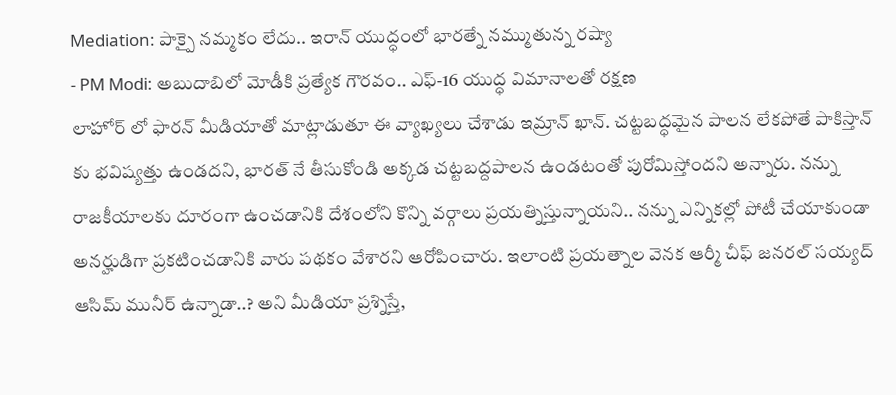Mediation: పాక్పై నమ్మకం లేదు.. ఇరాన్ యుద్ధంలో భారత్నే నమ్ముతున్న రష్యా
- PM Modi: అబుదాబిలో మోడీకి ప్రత్యేక గౌరవం.. ఎఫ్-16 యుద్ధ విమానాలతో రక్షణ
లాహోర్ లో ఫారన్ మీడియాతో మాట్లాడుతూ ఈ వ్యాఖ్యలు చేశాడు ఇమ్రాన్ ఖాన్. చట్టబద్ధమైన పాలన లేకపోతే పాకిస్తాన్ కు భవిష్యత్తు ఉండదని, భారత్ నే తీసుకోండి అక్కడ చట్టబద్దపాలన ఉండటంతో పురోమిస్తోందని అన్నారు. నన్ను రాజకీయాలకు దూరంగా ఉంచడానికి దేశంలోని కొన్ని వర్గాలు ప్రయత్నిస్తున్నాయని.. నన్ను ఎన్నికల్లో పోటీ చేయాకుండా అనర్హుడిగా ప్రకటించడానికి వారు పథకం వేశారని ఆరోపించారు. ఇలాంటి ప్రయత్నాల వెనక ఆర్మీ చీఫ్ జనరల్ సయ్యద్ ఆసిమ్ మునీర్ ఉన్నాడా..? అని మీడియా ప్రశ్నిస్తే,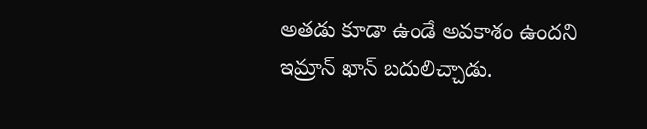అతడు కూడా ఉండే అవకాశం ఉందని ఇమ్రాన్ ఖాన్ బదులిచ్చాడు.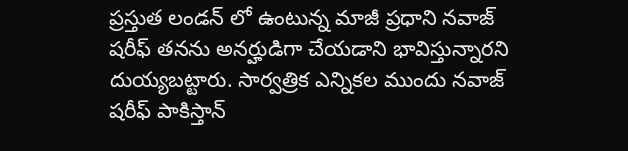ప్రస్తుత లండన్ లో ఉంటున్న మాజీ ప్రధాని నవాజ్ షరీఫ్ తనను అనర్హుడిగా చేయడాని భావిస్తున్నారని దుయ్యబట్టారు. సార్వత్రిక ఎన్నికల ముందు నవాజ్ షరీఫ్ పాకిస్తాన్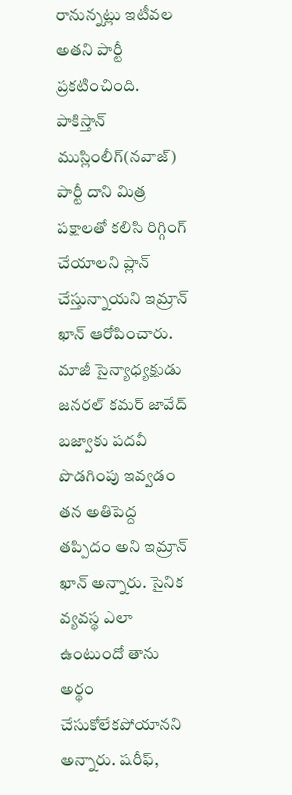రానున్నట్లు ఇటీవల అతని పార్టీ ప్రకటించింది. పాకిస్తాన్ ముస్లింలీగ్(నవాజ్) పార్టీ దాని మిత్ర పక్షాలతో కలిసి రిగ్గింగ్ చేయాలని ప్లాన్ చేస్తున్నాయని ఇమ్రాన్ ఖాన్ ఆరోపించారు. మాజీ సైన్యాధ్యక్షుడు జనరల్ కమర్ జావేద్ బజ్వాకు పదవీ పొడగింపు ఇవ్వడం తన అతిపెద్ద తప్పిదం అని ఇమ్రాన్ ఖాన్ అన్నారు. సైనిక వ్యవస్థ ఎలా ఉంటుందో తాను అర్థం చేసుకోలేకపోయానని అన్నారు. షరీఫ్,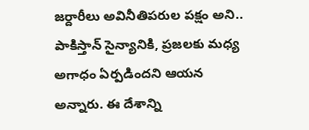జర్దారీలు అవినీతిపరుల పక్షం అని.. పాకిస్తాన్ సైన్యానికి, ప్రజలకు మధ్య అగాధం ఏర్పడిందని ఆయన అన్నారు. ఈ దేశాన్ని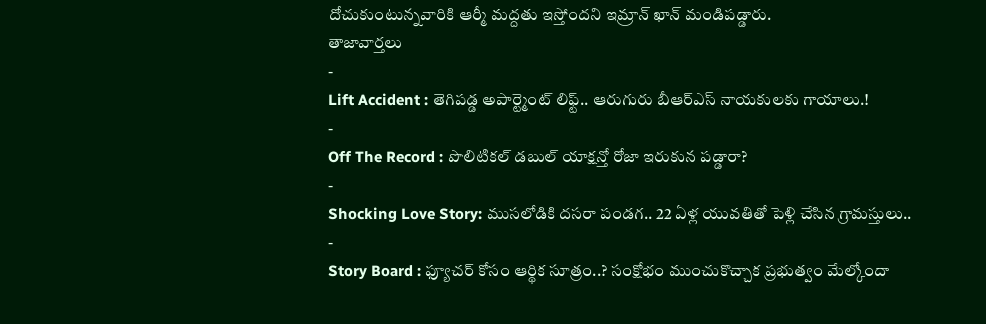దోచుకుంటున్నవారికి ఆర్మీ మద్దతు ఇస్తోందని ఇమ్రాన్ ఖాన్ మండిపడ్డారు.
తాజావార్తలు
-
Lift Accident : తెగిపడ్డ అపార్ట్మెంట్ లిఫ్ట్.. ఆరుగురు బీఆర్ఎస్ నాయకులకు గాయాలు.!
-
Off The Record : పొలిటికల్ డబుల్ యాక్షన్తో రోజా ఇరుకున పడ్డారా?
-
Shocking Love Story: ముసలోడికి దసరా పండగ.. 22 ఏళ్ల యువతితో పెళ్లి చేసిన గ్రామస్తులు..
-
Story Board : ఫ్యూచర్ కోసం ఆర్థిక సూత్రం..? సంక్షోభం ముంచుకొచ్చాక ప్రభుత్వం మేల్కోందా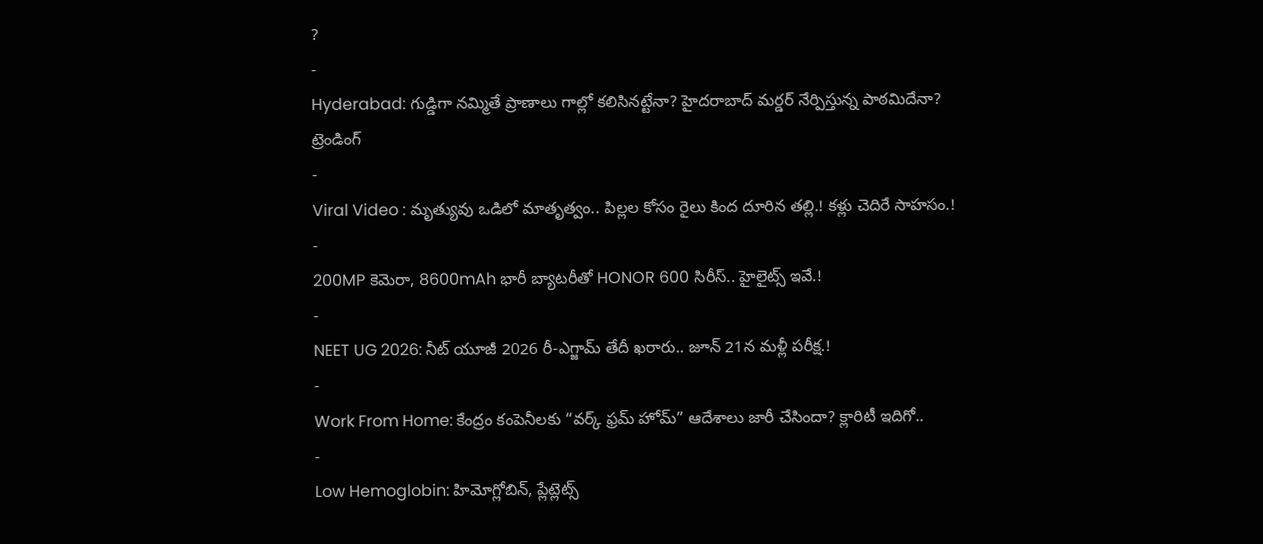?
-
Hyderabad: గుడ్డిగా నమ్మితే ప్రాణాలు గాల్లో కలిసినట్టేనా? హైదరాబాద్ మర్డర్ నేర్పిస్తున్న పాఠమిదేనా?
ట్రెండింగ్
-
Viral Video : మృత్యువు ఒడిలో మాతృత్వం.. పిల్లల కోసం రైలు కింద దూరిన తల్లి.! కళ్లు చెదిరే సాహసం.!
-
200MP కెమెరా, 8600mAh భారీ బ్యాటరీతో HONOR 600 సిరీస్.. హైలైట్స్ ఇవే.!
-
NEET UG 2026: నీట్ యూజీ 2026 రీ-ఎగ్జామ్ తేదీ ఖరారు.. జూన్ 21న మళ్లీ పరీక్ష.!
-
Work From Home: కేంద్రం కంపెనీలకు “వర్క్ ఫ్రమ్ హోమ్” ఆదేశాలు జారీ చేసిందా? క్లారిటీ ఇదిగో..
-
Low Hemoglobin: హిమోగ్లోబిన్, ప్లేట్లెట్స్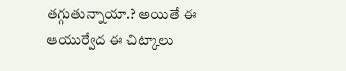తగ్గుతున్నాయా.? అయితే ఈ ఆయుర్వేద ఈ చిట్కాలు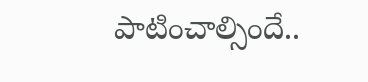పాటించాల్సిందే..